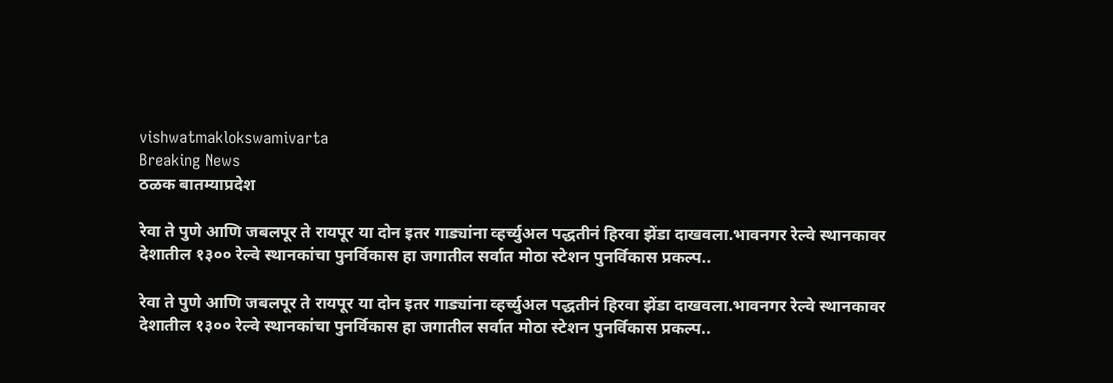vishwatmaklokswamivarta
Breaking News
ठळक बातम्याप्रदेश

रेवा ते पुणे आणि जबलपूर ते रायपूर या दोन इतर गाड्यांना व्हर्च्युअल पद्धतीनं हिरवा झेंडा दाखवला.भावनगर रेल्वे स्थानकावर देशातील १३०० रेल्वे स्थानकांचा पुनर्विकास हा जगातील सर्वात मोठा स्टेशन पुनर्विकास प्रकल्प..

रेवा ते पुणे आणि जबलपूर ते रायपूर या दोन इतर गाड्यांना व्हर्च्युअल पद्धतीनं हिरवा झेंडा दाखवला.भावनगर रेल्वे स्थानकावर देशातील १३०० रेल्वे स्थानकांचा पुनर्विकास हा जगातील सर्वात मोठा स्टेशन पुनर्विकास प्रकल्प..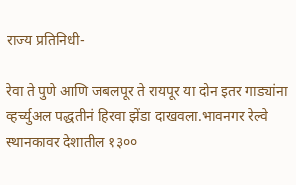राज्य प्रतिनिधी-

रेवा ते पुणे आणि जबलपूर ते रायपूर या दोन इतर गाड्यांना व्हर्च्युअल पद्धतीनं हिरवा झेंडा दाखवला.भावनगर रेल्वे स्थानकावर देशातील १३००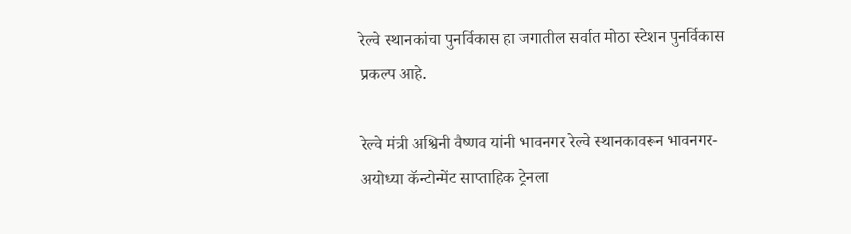रेल्वे स्थानकांचा पुनर्विकास हा जगातील सर्वात मोठा स्टेशन पुनर्विकास प्रकल्प आहे.

रेल्वे मंत्री अश्विनी वैष्णव यांनी भावनगर रेल्वे स्थानकावरून भावनगर-अयोध्या कॅन्टोन्मेंट साप्ताहिक ट्रेनला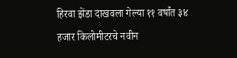हिरवा झेंडा दाखवला गेल्या ११ वर्षांत ३४ हजार किलोमीटरचे नवीन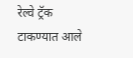रेल्वे ट्रॅक टाकण्यात आले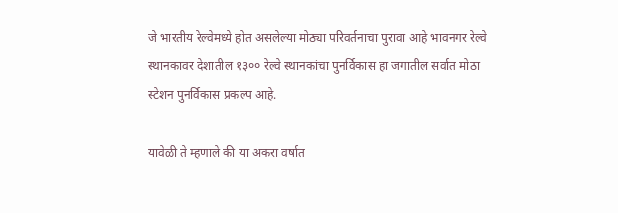जे भारतीय रेल्वेमध्ये होत असलेल्या मोठ्या परिवर्तनाचा पुरावा आहे भावनगर रेल्वे स्थानकावर देशातील १३०० रेल्वे स्थानकांचा पुनर्विकास हा जगातील सर्वात मोठा स्टेशन पुनर्विकास प्रकल्प आहे.

यावेळी ते म्हणाले की या अकरा वर्षात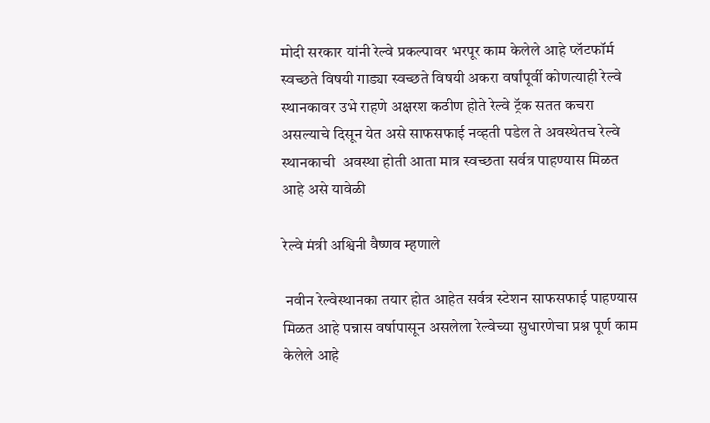मोदी सरकार यांनी रेल्वे प्रकल्पावर भरपूर काम केलेले आहे प्लॅटफॉर्म स्वच्छते विषयी गाड्या स्वच्छते विषयी अकरा वर्षांपूर्वी कोणत्याही रेल्वे स्थानकावर उभे राहणे अक्षरश कठीण होते रेल्वे ट्रॅक सतत कचरा असल्याचे दिसून येत असे साफसफाई नव्हती पडेल ते अवस्थेतच रेल्वे स्थानकाची  अवस्था होती आता मात्र स्वच्छता सर्वत्र पाहण्यास मिळत आहे असे यावेळी

रेल्वे मंत्री अश्विनी वैष्णव म्हणाले

 नवीन रेल्वेस्थानका तयार होत आहेत सर्वत्र स्टेशन साफसफाई पाहण्यास मिळत आहे पन्नास वर्षापासून असलेला रेल्वेच्या सुधारणेचा प्रश्न पूर्ण काम केलेले आहे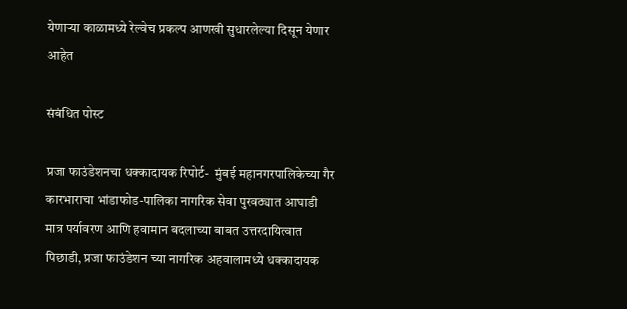येणाऱ्या काळामध्ये रेल्वेच प्रकल्प आणखी सुधारलेल्या दिसून येणार आहेत

संबंधित पोस्ट

प्रजा फाउंडेशनचा धक्कादायक रिपोर्ट-  मुंबई महानगरपालिकेच्या गैर कारभाराचा भांडाफोड-पालिका नागरिक सेवा पुरवठ्यात आघाडी मात्र पर्यावरण आणि हवामान बदलाच्या बाबत उत्तरदायित्वात पिछाडी, प्रजा फाउंडेशन च्या नागरिक अहवालामध्ये धक्कादायक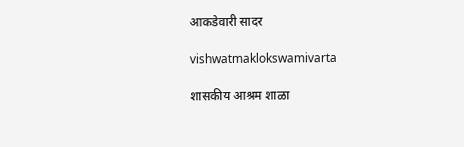आकडेवारी सादर

vishwatmaklokswamivarta

शासकीय आश्रम शाळा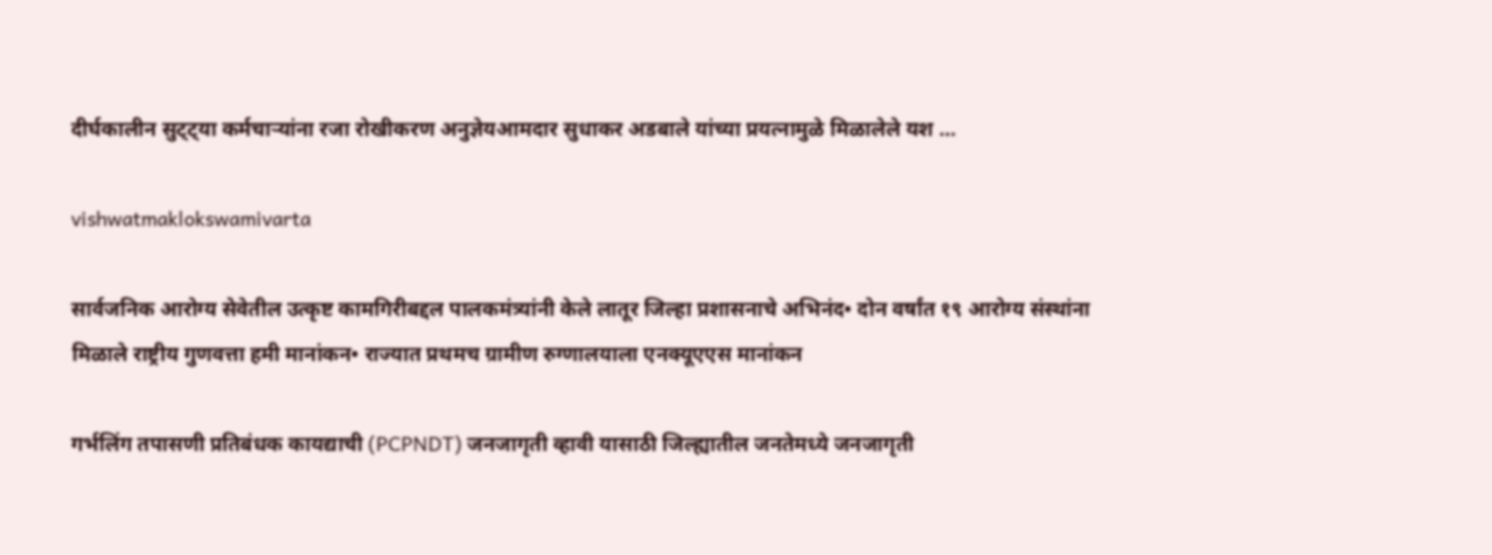दीर्घकालीन सुट्ट्या कर्मचाऱ्यांना रजा रोखीकरण अनुज्ञेयआमदार सुधाकर अडबाले यांच्या प्रयत्नामुळे मिळालेले यश …

vishwatmaklokswamivarta

सार्वजनिक आरोग्य सेवेतील उत्कृष्ट कामगिरीबद्दल पालकमंत्र्यांनी केले लातूर जिल्हा प्रशासनाचे अभिनंद• दोन वर्षांत १९ आरोग्य संस्थांना मिळाले राष्ट्रीय गुणवत्ता हमी मानांकन• राज्यात प्रथमच ग्रामीण रुग्णालयाला एनक्यूएएस मानांकन

गर्भलिंग तपासणी प्रतिबंधक कायद्याची (PCPNDT) जनजागृती व्हावी यासाठी जिल्ह्यातील जनतेमध्ये जनजागृती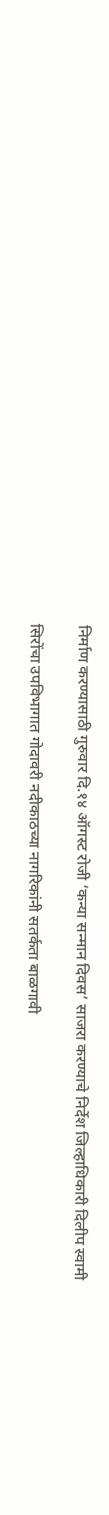निर्माण करण्यासाठी गुरुवार दि.१४ ऑगस्ट रोजी ‘कन्या सन्मान दिवस’ साजरा करण्याचे निर्देश जिल्हाधिकारी दिलीप स्वामी

सिरोंचा उपविभागात गोदावरी नदीकाठच्या नागरिकांनी सतर्कता बाळगावी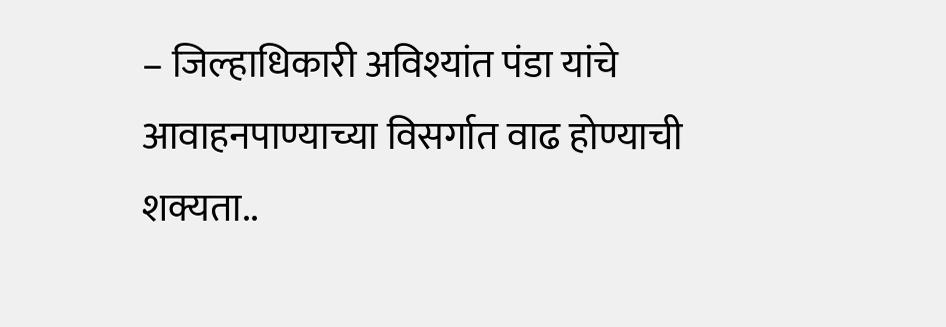– जिल्हाधिकारी अविश्यांत पंडा यांचे आवाहनपाण्याच्या विसर्गात वाढ होण्याची शक्यता..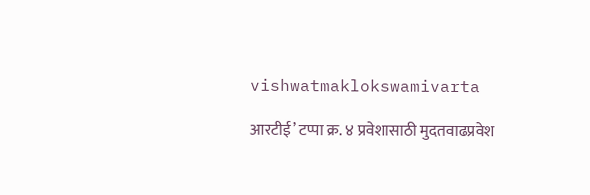vishwatmaklokswamivarta

आरटीई’ टप्पा क्र. ४ प्रवेशासाठी मुदतवाढप्रवेश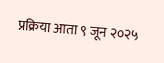प्रक्रिया आता ९ जून २०२५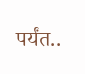पर्यंत..